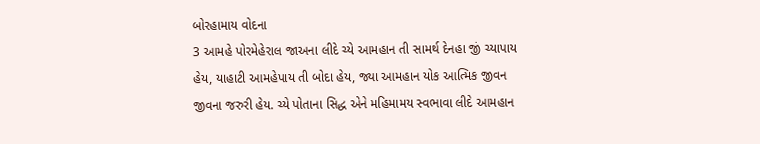બોરહામાય વોદના
3 આમહે પોરમેહેરાલ જાઅના લીદે ચ્યે આમહાન તી સામર્થ દેનહા જીં ચ્યાપાય હેય, યાહાટી આમહેપાય તી બોદા હેય, જ્યા આમહાન યોક આત્મિક જીવન જીવના જરુરી હેય. ચ્યે પોતાના સિદ્ધ એને મહિમામય સ્વભાવા લીદે આમહાન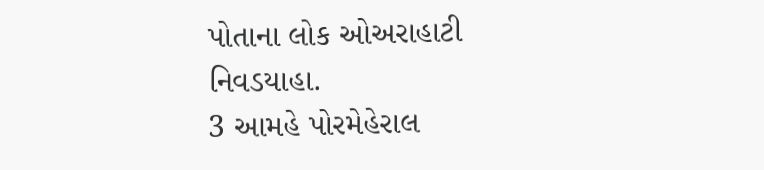પોતાના લોક ઓઅરાહાટી નિવડયાહા.
3 આમહે પોરમેહેરાલ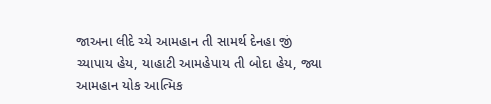જાઅના લીદે ચ્યે આમહાન તી સામર્થ દેનહા જીં ચ્યાપાય હેય, યાહાટી આમહેપાય તી બોદા હેય, જ્યા આમહાન યોક આત્મિક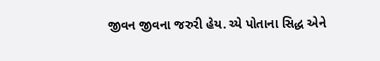જીવન જીવના જરુરી હેય. ચ્યે પોતાના સિદ્ધ એને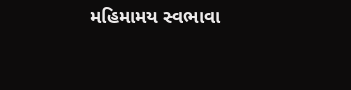મહિમામય સ્વભાવા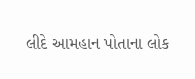લીદે આમહાન પોતાના લોક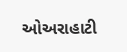ઓઅરાહાટી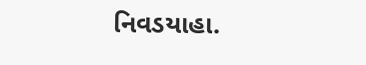નિવડયાહા.